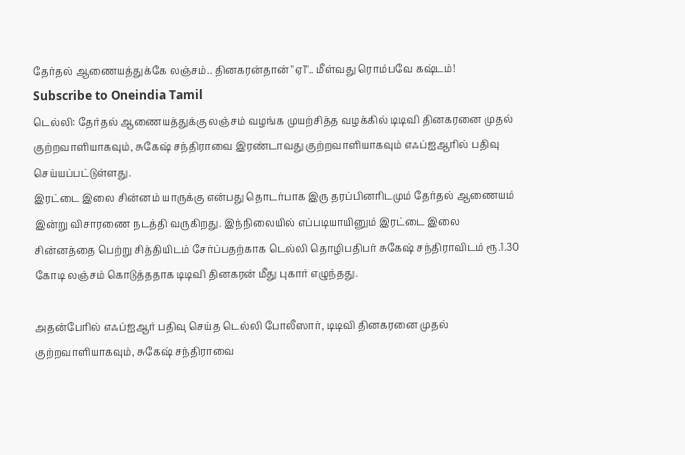தேர்தல் ஆணையத்துக்கே லஞ்சம்.. தினகரன்தான் "ஏ1".. மீள்வது ரொம்பவே கஷ்டம்!
Subscribe to Oneindia Tamil
டெல்லி: தேர்தல் ஆணையத்துக்கு லஞ்சம் வழங்க முயற்சித்த வழக்கில் டிடிவி தினகரனை முதல் குற்றவாளியாகவும், சுகேஷ் சந்திராவை இரண்டாவது குற்றவாளியாகவும் எஃப்ஐஆரில் பதிவு செய்யப்பட்டுள்ளது.
இரட்டை இலை சின்னம் யாருக்கு என்பது தொடர்பாக இரு தரப்பினரிடமும் தேர்தல் ஆணையம் இன்று விசாரணை நடத்தி வருகிறது. இந்நிலையில் எப்படியாயினும் இரட்டை இலை சின்னத்தை பெற்று சித்தியிடம் சேர்ப்பதற்காக டெல்லி தொழிபதிபர் சுகேஷ் சந்திராவிடம் ரூ.1.30 கோடி லஞ்சம் கொடுத்ததாக டிடிவி தினகரன் மீது புகார் எழுந்தது.

அதன்பேரில் எஃப்ஐஆர் பதிவு செய்த டெல்லி போலீஸார், டிடிவி தினகரனை முதல் குற்றவாளியாகவும், சுகேஷ் சந்திராவை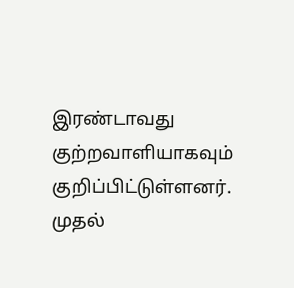இரண்டாவது குற்றவாளியாகவும் குறிப்பிட்டுள்ளனர்.
முதல்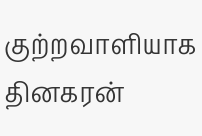குற்றவாளியாக தினகரன்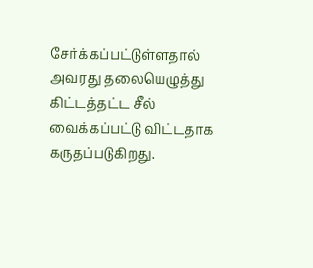சேர்க்கப்பட்டுள்ளதால் அவரது தலையெழுத்து கிட்டத்தட்ட சீல் வைக்கப்பட்டு விட்டதாக கருதப்படுகிறது.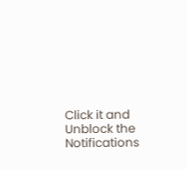Click it and Unblock the Notifications